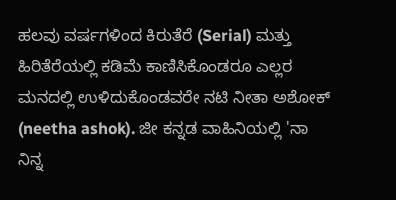ಹಲವು ವರ್ಷಗಳಿಂದ ಕಿರುತೆರೆ (Serial) ಮತ್ತು ಹಿರಿತೆರೆಯಲ್ಲಿ ಕಡಿಮೆ ಕಾಣಿಸಿಕೊಂಡರೂ ಎಲ್ಲರ ಮನದಲ್ಲಿ ಉಳಿದುಕೊಂಡವರೇ ನಟಿ ನೀತಾ ಅಶೋಕ್ (neetha ashok). ಜೀ ಕನ್ನಡ ವಾಹಿನಿಯಲ್ಲಿ 'ನಾ ನಿನ್ನ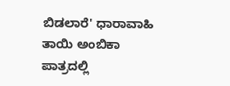ಬಿಡಲಾರೆ' ಧಾರಾವಾಹಿ ತಾಯಿ ಅಂಬಿಕಾ ಪಾತ್ರದಲ್ಲಿ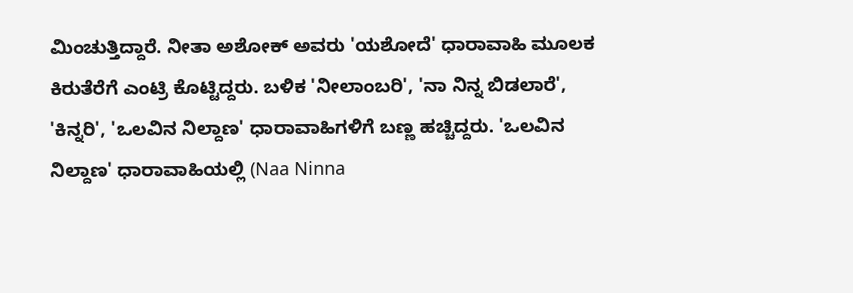ಮಿಂಚುತ್ತಿದ್ದಾರೆ. ನೀತಾ ಅಶೋಕ್ ಅವರು 'ಯಶೋದೆ' ಧಾರಾವಾಹಿ ಮೂಲಕ ಕಿರುತೆರೆಗೆ ಎಂಟ್ರಿ ಕೊಟ್ಟಿದ್ದರು. ಬಳಿಕ 'ನೀಲಾಂಬರಿ', 'ನಾ ನಿನ್ನ ಬಿಡಲಾರೆ', 'ಕಿನ್ನರಿ', 'ಒಲವಿನ ನಿಲ್ದಾಣ' ಧಾರಾವಾಹಿಗಳಿಗೆ ಬಣ್ಣ ಹಚ್ಚಿದ್ದರು. 'ಒಲವಿನ ನಿಲ್ದಾಣ' ಧಾರಾವಾಹಿಯಲ್ಲಿ (Naa Ninna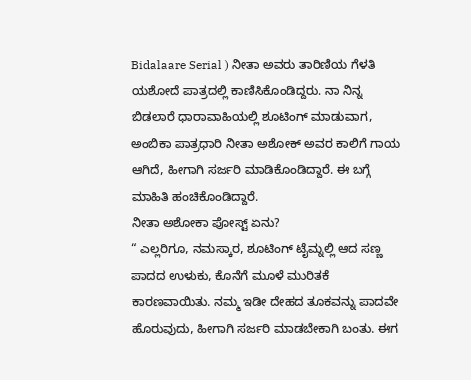Bidalaare Serial ) ನೀತಾ ಅವರು ತಾರಿಣಿಯ ಗೆಳತಿ ಯಶೋದೆ ಪಾತ್ರದಲ್ಲಿ ಕಾಣಿಸಿಕೊಂಡಿದ್ದರು. ನಾ ನಿನ್ನ ಬಿಡಲಾರೆ ಧಾರಾವಾಹಿಯಲ್ಲಿ ಶೂಟಿಂಗ್ ಮಾಡುವಾಗ, ಅಂಬಿಕಾ ಪಾತ್ರಧಾರಿ ನೀತಾ ಅಶೋಕ್ ಅವರ ಕಾಲಿಗೆ ಗಾಯ ಆಗಿದೆ, ಹೀಗಾಗಿ ಸರ್ಜರಿ ಮಾಡಿಕೊಂಡಿದ್ದಾರೆ. ಈ ಬಗ್ಗೆ ಮಾಹಿತಿ ಹಂಚಿಕೊಂಡಿದ್ದಾರೆ.
ನೀತಾ ಅಶೋಕಾ ಪೋಸ್ಟ್ ಏನು?
“ ಎಲ್ಲರಿಗೂ, ನಮಸ್ಕಾರ, ಶೂಟಿಂಗ್ ಟೈಮ್ನಲ್ಲಿ ಆದ ಸಣ್ಣ ಪಾದದ ಉಳುಕು, ಕೊನೆಗೆ ಮೂಳೆ ಮುರಿತಕೆ ಕಾರಣವಾಯಿತು. ನಮ್ಮ ಇಡೀ ದೇಹದ ತೂಕವನ್ನು ಪಾದವೇ ಹೊರುವುದು, ಹೀಗಾಗಿ ಸರ್ಜರಿ ಮಾಡಬೇಕಾಗಿ ಬಂತು. ಈಗ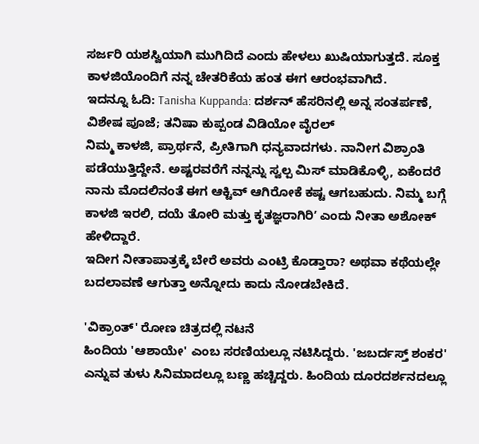ಸರ್ಜರಿ ಯಶಸ್ವಿಯಾಗಿ ಮುಗಿದಿದೆ ಎಂದು ಹೇಳಲು ಖುಷಿಯಾಗುತ್ತದೆ. ಸೂಕ್ತ ಕಾಳಜಿಯೊಂದಿಗೆ ನನ್ನ ಚೇತರಿಕೆಯ ಹಂತ ಈಗ ಆರಂಭವಾಗಿದೆ.
ಇದನ್ನೂ ಓದಿ: Tanisha Kuppanda: ದರ್ಶನ್ ಹೆಸರಿನಲ್ಲಿ ಅನ್ನ ಸಂತರ್ಪಣೆ, ವಿಶೇಷ ಪೂಜೆ; ತನಿಷಾ ಕುಪ್ಪಂಡ ವಿಡಿಯೋ ವೈರಲ್
ನಿಮ್ಮ ಕಾಳಜಿ, ಪ್ರಾರ್ಥನೆ, ಪ್ರೀತಿಗಾಗಿ ಧನ್ಯವಾದಗಳು. ನಾನೀಗ ವಿಶ್ರಾಂತಿ ಪಡೆಯುತ್ತಿದ್ದೇನೆ. ಅಷ್ಟರವರೆಗೆ ನನ್ನನ್ನು ಸ್ವಲ್ಪ ಮಿಸ್ ಮಾಡಿಕೊಳ್ಳಿ, ಏಕೆಂದರೆ ನಾನು ಮೊದಲಿನಂತೆ ಈಗ ಆಕ್ಟಿವ್ ಆಗಿರೋಕೆ ಕಷ್ಟ ಆಗಬಹುದು. ನಿಮ್ಮ ಬಗ್ಗೆ ಕಾಳಜಿ ಇರಲಿ, ದಯೆ ತೋರಿ ಮತ್ತು ಕೃತಜ್ಞರಾಗಿರಿʼ ಎಂದು ನೀತಾ ಅಶೋಕ್ ಹೇಳಿದ್ದಾರೆ.
ಇದೀಗ ನೀತಾಪಾತ್ರಕ್ಕೆ ಬೇರೆ ಅವರು ಎಂಟ್ರಿ ಕೊಡ್ತಾರಾ? ಅಥವಾ ಕಥೆಯಲ್ಲೇ ಬದಲಾವಣೆ ಆಗುತ್ತಾ ಅನ್ನೋದು ಕಾದು ನೋಡಬೇಕಿದೆ.

'ವಿಕ್ರಾಂತ್' ರೋಣ ಚಿತ್ರದಲ್ಲಿ ನಟನೆ
ಹಿಂದಿಯ 'ಆಶಾಯೇ' ಎಂಬ ಸರಣಿಯಲ್ಲೂ ನಟಿಸಿದ್ದರು. 'ಜಬರ್ದಸ್ತ್ ಶಂಕರ' ಎನ್ನುವ ತುಳು ಸಿನಿಮಾದಲ್ಲೂ ಬಣ್ಣ ಹಚ್ಚಿದ್ದರು. ಹಿಂದಿಯ ದೂರದರ್ಶನದಲ್ಲೂ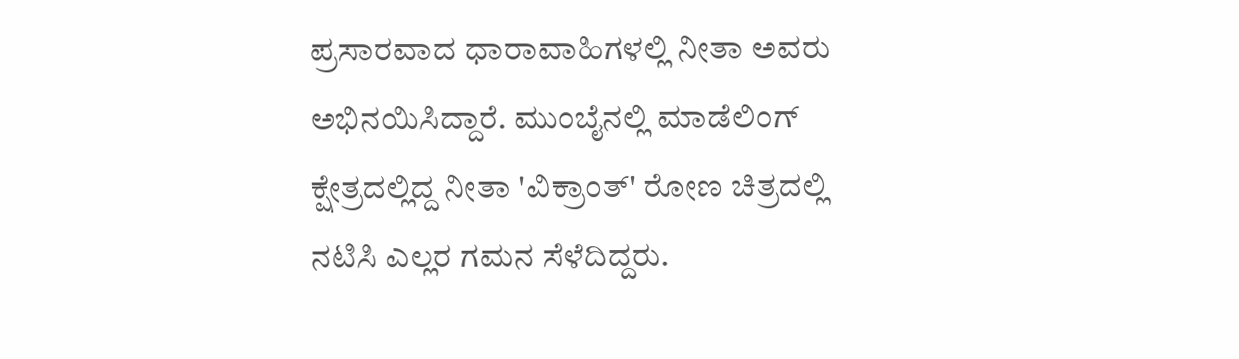ಪ್ರಸಾರವಾದ ಧಾರಾವಾಹಿಗಳಲ್ಲಿ ನೀತಾ ಅವರು ಅಭಿನಯಿಸಿದ್ದಾರೆ. ಮುಂಬೈನಲ್ಲಿ ಮಾಡೆಲಿಂಗ್ ಕ್ಷೇತ್ರದಲ್ಲಿದ್ದ ನೀತಾ 'ವಿಕ್ರಾಂತ್' ರೋಣ ಚಿತ್ರದಲ್ಲಿ ನಟಿಸಿ ಎಲ್ಲರ ಗಮನ ಸೆಳೆದಿದ್ದರು.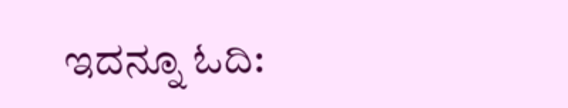ಇದನ್ನೂ ಓದಿ: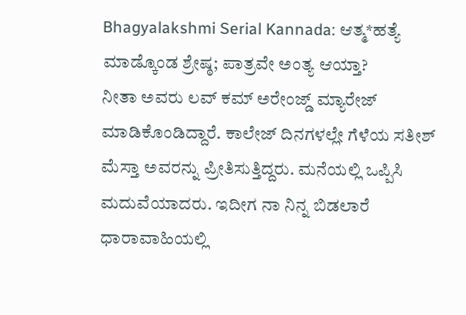Bhagyalakshmi Serial Kannada: ಆತ್ಮ*ಹತ್ಯೆ ಮಾಡ್ಕೊಂಡ ಶ್ರೇಷ್ಠ; ಪಾತ್ರವೇ ಅಂತ್ಯ ಆಯ್ತಾ?
ನೀತಾ ಅವರು ಲವ್ ಕಮ್ ಅರೇಂಜ್ಡ್ ಮ್ಯಾರೇಜ್ ಮಾಡಿಕೊಂಡಿದ್ದಾರೆ. ಕಾಲೇಜ್ ದಿನಗಳಲ್ಲೇ ಗೆಳೆಯ ಸತೀಶ್ ಮೆಸ್ತಾ ಅವರನ್ನು ಪ್ರೀತಿಸುತ್ತಿದ್ದರು. ಮನೆಯಲ್ಲಿ ಒಪ್ಪಿಸಿ ಮದುವೆಯಾದರು. ಇದೀಗ ನಾ ನಿನ್ನ ಬಿಡಲಾರೆ ಧಾರಾವಾಹಿಯಲ್ಲಿ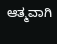ಆತ್ಮವಾಗಿ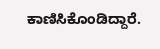ಕಾಣಿಸಿಕೊಂಡಿದ್ದಾರೆ.